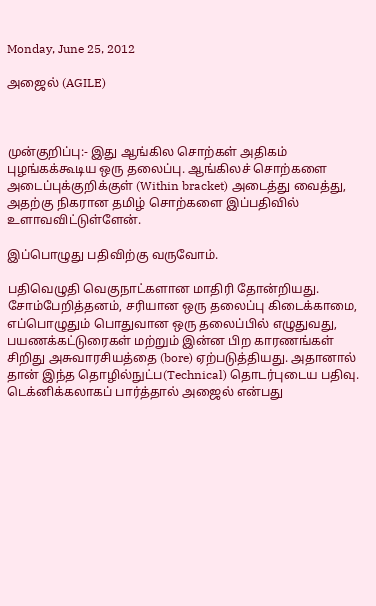Monday, June 25, 2012

அஜைல் (AGILE)



முன்குறிப்பு:- இது ஆங்கில சொற்கள் அதிகம் புழங்கக்கூடிய ஒரு தலைப்பு. ஆங்கிலச் சொற்களை அடைப்புக்குறிக்குள் (Within bracket) அடைத்து வைத்து, அதற்கு நிகரான தமிழ் சொற்களை இப்பதிவில் உளாவவிட்டுள்ளேன்.

இப்பொழுது பதிவிற்கு வருவோம்.

பதிவெழுதி வெகுநாட்களான மாதிரி தோன்றியது. சோம்பேறித்தனம், சரியான ஒரு தலைப்பு கிடைக்காமை, எப்பொழுதும் பொதுவான ஒரு தலைப்பில் எழுதுவது, பயணக்கட்டுரைகள் மற்றும் இன்ன பிற காரணங்கள் சிறிது அசுவாரசியத்தை (bore) ஏற்படுத்தியது. அதானால் தான் இந்த தொழில்நுட்ப(Technical) தொடர்புடைய பதிவு. டெக்னிக்கலாகப் பார்த்தால் அஜைல் என்பது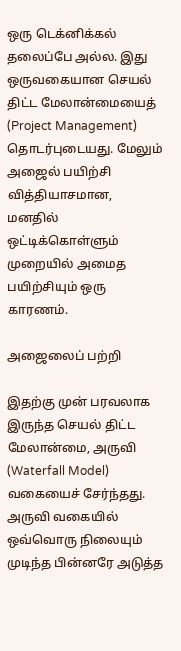ஒரு டெக்னிக்கல் தலைப்பே அல்ல. இது ஒருவகையான செயல் திட்ட மேலான்மையைத் (Project Management) தொடர்புடையது. மேலும் அஜைல் பயிற்சி வித்தியாசமான, மனதில் ஒட்டிக்கொள்ளும் முறையில் அமைத பயிற்சியும் ஒரு காரணம்.

அஜைலைப் பற்றி

இதற்கு முன் பரவலாக இருந்த செயல் திட்ட மேலான்மை, அருவி (Waterfall Model) வகையைச் சேர்ந்தது.  அருவி வகையில் ஒவ்வொரு நிலையும் முடிந்த பின்னரே அடுத்த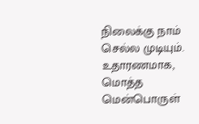நிலைக்கு நாம் செல்ல முடியும். உதாரணமாக, மொத்த மென்பொருள்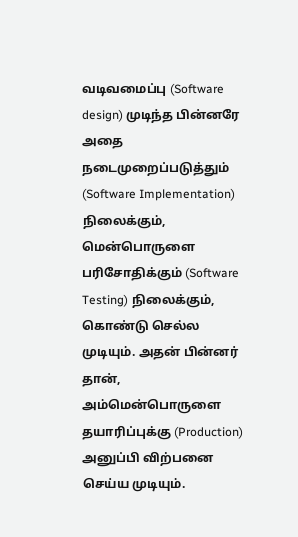வடிவமைப்பு (Software design) முடிந்த பின்னரே அதை நடைமுறைப்படுத்தும் (Software Implementation) நிலைக்கும், மென்பொருளை பரிசோதிக்கும் (Software Testing) நிலைக்கும், கொண்டு செல்ல முடியும். அதன் பின்னர் தான், அம்மென்பொருளை தயாரிப்புக்கு (Production) அனுப்பி விற்பனை செய்ய முடியும்.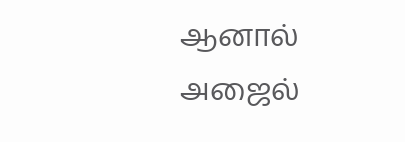ஆனால் அஜைல்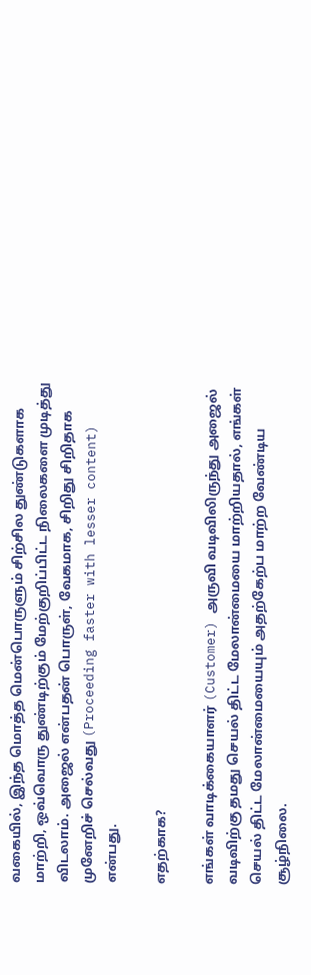வகையில், இந்த மொத்த மென்பொருளும் சிற்சில துண்டுகளாக மாற்றி, ஒவ்வொரு துண்டிற்கும் மேற்குறிப்பிட்ட நிலைகளை முடித்து விடலாம். அஜைல் என்பதன் பொருள், வேகமாக, சிறிது சிறிதாக முனேறிச் செல்வது (Proceeding faster with lesser content) என்பது.

எதற்காக?

எங்கள் வாடிக்கையாளர் (Customer) அருவி வடிவிலிருந்து அஜைல் வடிவிற்கு தமது செயல் திட்ட மேலான்மையை மாற்றியதால், எங்கள் செயல் திட்ட மேலான்மையையும் அதற்கேற்ப மாற்ற வேண்டிய சூழ்நிலை.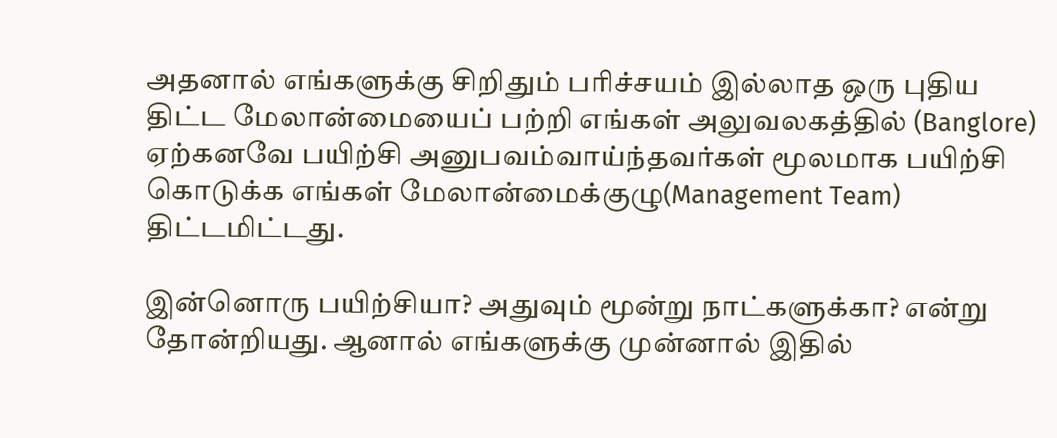அதனால் எங்களுக்கு சிறிதும் பரிச்சயம் இல்லாத ஒரு புதிய திட்ட மேலான்மையைப் பற்றி எங்கள் அலுவலகத்தில் (Banglore) ஏற்கனவே பயிற்சி அனுபவம்வாய்ந்தவர்கள் மூலமாக பயிற்சி கொடுக்க எங்கள் மேலான்மைக்குழு(Management Team) திட்டமிட்டது.

இன்னொரு பயிற்சியா? அதுவும் மூன்று நாட்களுக்கா? என்று தோன்றியது. ஆனால் எங்களுக்கு முன்னால் இதில்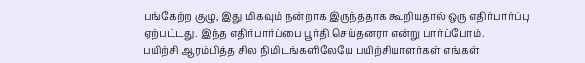பங்கேற்ற குழு, இது மிகவும் நன்றாக இருந்ததாக கூறியதால் ஒரு எதிர்பார்ப்பு ஏற்பட்டது. இந்த எதிர்பார்ப்பை பூர்தி செய்தனரா என்று பார்ப்போம்.
பயிற்சி ஆரம்பித்த சில நிமிடங்களிலேயே பயிற்சியாளர்கள் எங்கள்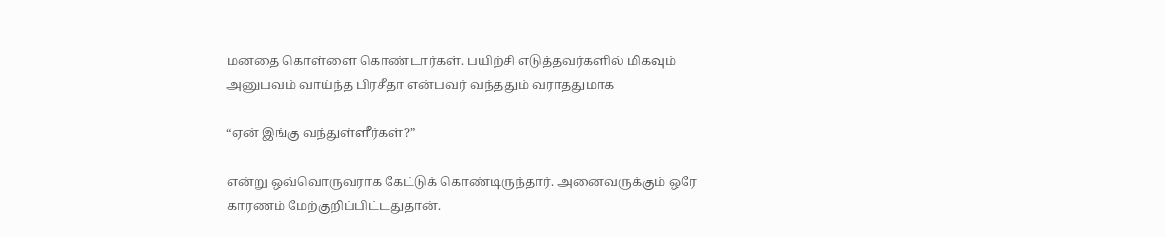மனதை கொள்ளை கொண்டார்கள். பயிற்சி எடுத்தவர்களில் மிகவும் அனுபவம் வாய்ந்த பிரசீதா என்பவர் வந்ததும் வராததுமாக

“ஏன் இங்கு வந்துள்ளீர்கள்?”

என்று ஒவ்வொருவராக கேட்டுக் கொண்டிருந்தார். அனைவருக்கும் ஒரே காரணம் மேற்குறிப்பிட்டதுதான்.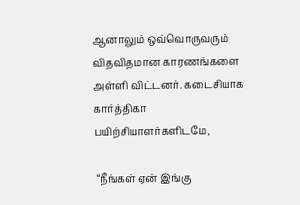ஆனாலும் ஒவ்வொருவரும் விதவிதமான காரணங்களை அள்ளி விட்டனர். கடைசியாக கார்த்திகா பயிற்சியாளர்களிடமே,

 “நீங்கள் ஏன் இங்கு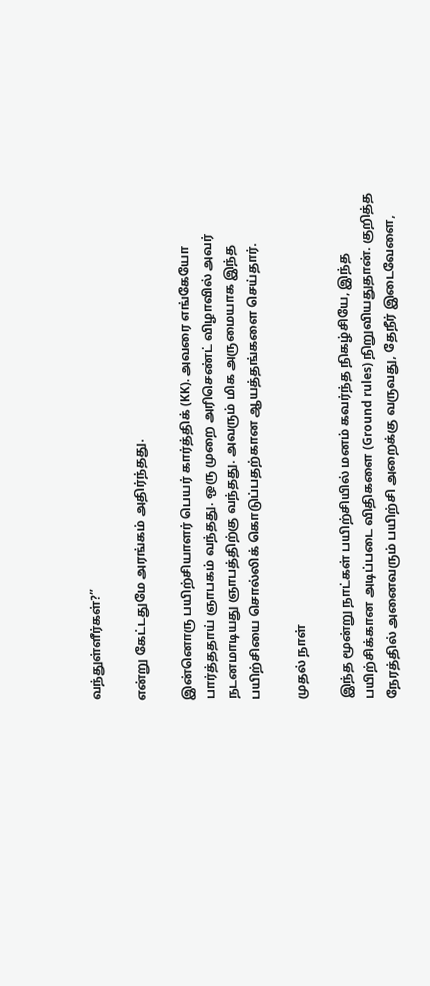வந்துள்ளீர்கள்?”

என்று கேட்டதுமே அரங்கம் அதிர்ந்தது.

இன்னொரு பயிற்சியாளர் பெயர் கார்த்திக் (KK). அவரை எங்கேயோ பார்த்ததாய் ஞாபகம் வந்தது. ஒரு முறை அரிசெண்ட் விழாவில் அவர் நடனமாடியது ஞாபத்திற்கு வந்தது. அவரும் மிக அருமையாக இந்த பயிற்சியை சொல்லிக் கொடுப்பதற்கான ஆயத்தங்களை செய்தார்.

முதல் நாள்

இந்த மூன்று நாட்கள் பயிற்சியில் மனம் கவர்ந்த நிகழ்சியே, இந்த பயிற்சிக்கான அடிப்படை விதிகளை (Ground rules) நிறுவியதுதான். குறித்த நேரத்தில் அனைவரும் பயிற்சி அறைக்கு வருவது, தேநீர் இடைவேளை,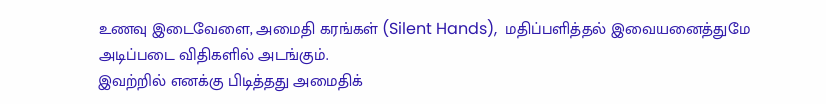உணவு இடைவேளை, அமைதி கரங்கள் (Silent Hands),  மதிப்பளித்தல் இவையனைத்துமே அடிப்படை விதிகளில் அடங்கும்.
இவற்றில் எனக்கு பிடித்தது அமைதிக்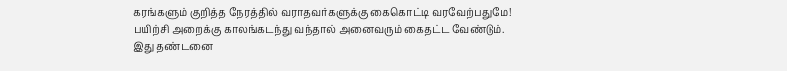கரங்களும் குறித்த நேரத்தில் வராதவர்களுக்கு கைகொட்டி வரவேற்பதுமே!
பயிற்சி அறைக்கு காலங்கடந்து வந்தால் அனைவரும் கைதட்ட வேண்டும். இது தண்டனை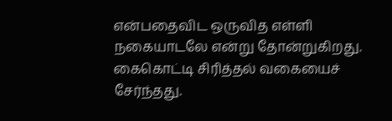என்பதைவிட ஒருவித எள்ளி நகையாடலே என்று தோன்றுகிறது. கைகொட்டி சிரித்தல் வகையைச் சேர்ந்தது.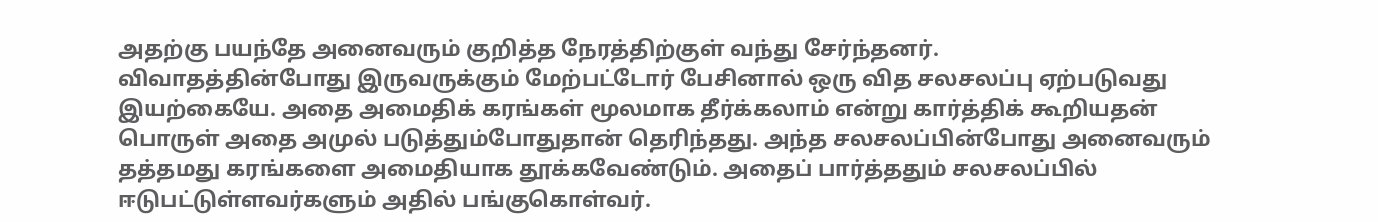அதற்கு பயந்தே அனைவரும் குறித்த நேரத்திற்குள் வந்து சேர்ந்தனர்.
விவாதத்தின்போது இருவருக்கும் மேற்பட்டோர் பேசினால் ஒரு வித சலசலப்பு ஏற்படுவது இயற்கையே. அதை அமைதிக் கரங்கள் மூலமாக தீர்க்கலாம் என்று கார்த்திக் கூறியதன் பொருள் அதை அமுல் படுத்தும்போதுதான் தெரிந்தது. அந்த சலசலப்பின்போது அனைவரும் தத்தமது கரங்களை அமைதியாக தூக்கவேண்டும். அதைப் பார்த்ததும் சலசலப்பில் ஈடுபட்டுள்ளவர்களும் அதில் பங்குகொள்வர்.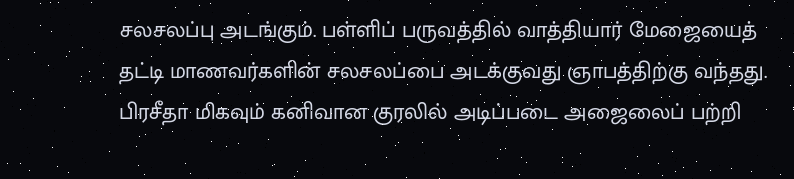சலசலப்பு அடங்கும். பள்ளிப் பருவத்தில் வாத்தியார் மேஜையைத் தட்டி மாணவர்களின் சலசலப்பை அடக்குவது ஞாபத்திற்கு வந்தது.
பிரசீதா மிகவும் கனிவான குரலில் அடிப்படை அஜைலைப் பற்றி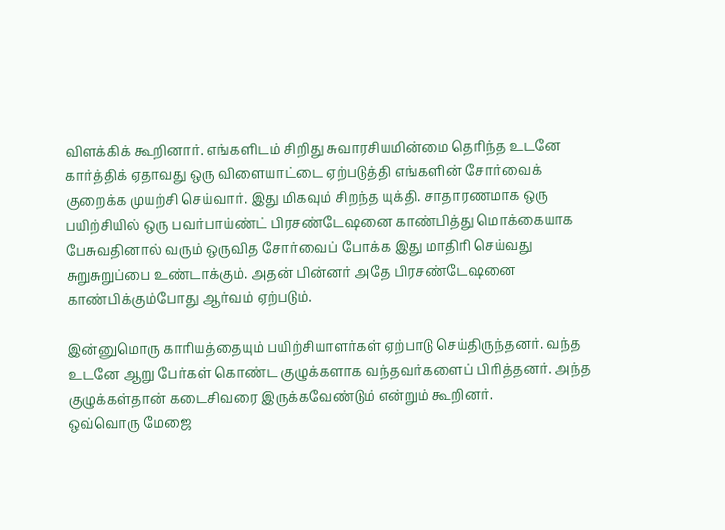விளக்கிக் கூறினார். எங்களிடம் சிறிது சுவாரசியமின்மை தெரிந்த உடனே கார்த்திக் ஏதாவது ஒரு விளையாட்டை ஏற்படுத்தி எங்களின் சோர்வைக் குறைக்க முயற்சி செய்வார். இது மிகவும் சிறந்த யுக்தி. சாதாரணமாக ஒரு பயிற்சியில் ஒரு பவர்பாய்ண்ட் பிரசண்டேஷனை காண்பித்து மொக்கையாக பேசுவதினால் வரும் ஒருவித சோர்வைப் போக்க இது மாதிரி செய்வது சுறுசுறுப்பை உண்டாக்கும். அதன் பின்னர் அதே பிரசண்டேஷனை காண்பிக்கும்போது ஆர்வம் ஏற்படும்.

இன்னுமொரு காரியத்தையும் பயிற்சியாளர்கள் ஏற்பாடு செய்திருந்தனர். வந்த உடனே ஆறு பேர்கள் கொண்ட குழுக்களாக வந்தவர்களைப் பிரித்தனர். அந்த குழுக்கள்தான் கடைசிவரை இருக்கவேண்டும் என்றும் கூறினர்.
ஒவ்வொரு மேஜை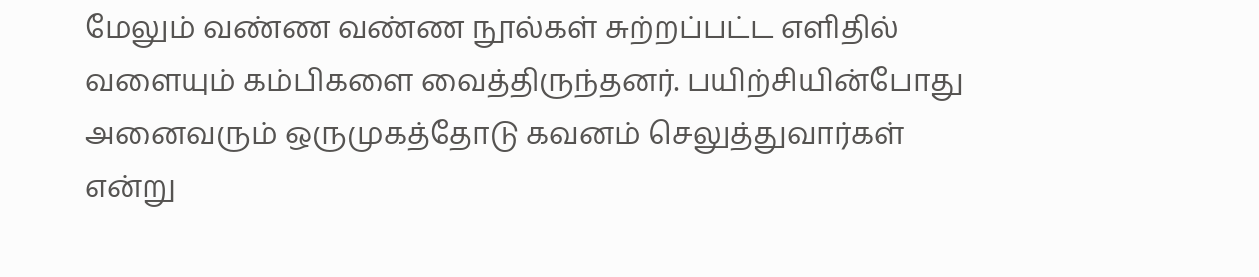மேலும் வண்ண வண்ண நூல்கள் சுற்றப்பட்ட எளிதில் வளையும் கம்பிகளை வைத்திருந்தனர். பயிற்சியின்போது அனைவரும் ஒருமுகத்தோடு கவனம் செலுத்துவார்கள் என்று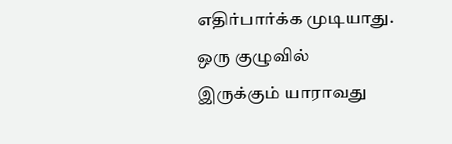எதிர்பார்க்க முடியாது.  ஒரு குழுவில் இருக்கும் யாராவது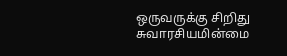ஒருவருக்கு சிறிது சுவாரசியமின்மை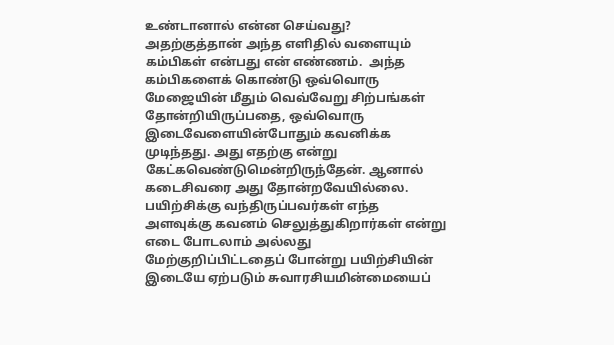உண்டானால் என்ன செய்வது? அதற்குத்தான் அந்த எளிதில் வளையும் கம்பிகள் என்பது என் எண்ணம்.  அந்த கம்பிகளைக் கொண்டு ஒவ்வொரு மேஜையின் மீதும் வெவ்வேறு சிற்பங்கள் தோன்றியிருப்பதை, ஒவ்வொரு இடைவேளையின்போதும் கவனிக்க முடிந்தது. அது எதற்கு என்று கேட்கவெண்டுமென்றிருந்தேன். ஆனால் கடைசிவரை அது தோன்றவேயில்லை. பயிற்சிக்கு வந்திருப்பவர்கள் எந்த அளவுக்கு கவனம் செலுத்துகிறார்கள் என்று எடை போடலாம் அல்லது மேற்குறிப்பிட்டதைப் போன்று பயிற்சியின் இடையே ஏற்படும் சுவாரசியமின்மையைப்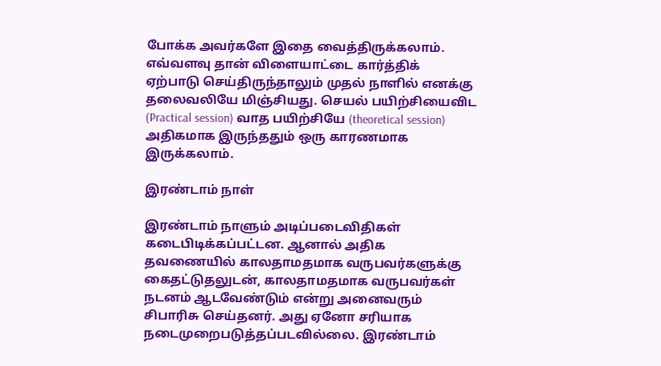போக்க அவர்களே இதை வைத்திருக்கலாம்.
எவ்வளவு தான் விளையாட்டை கார்த்திக் ஏற்பாடு செய்திருந்தாலும் முதல் நாளில் எனக்கு தலைவலியே மிஞ்சியது. செயல் பயிற்சியைவிட (Practical session) வாத பயிற்சியே (theoretical session) அதிகமாக இருந்ததும் ஒரு காரணமாக இருக்கலாம்.

இரண்டாம் நாள்

இரண்டாம் நாளும் அடிப்படைவிதிகள் கடைபிடிக்கப்பட்டன. ஆனால் அதிக தவணையில் காலதாமதமாக வருபவர்களுக்கு கைதட்டுதலுடன், காலதாமதமாக வருபவர்கள் நடனம் ஆடவேண்டும் என்று அனைவரும் சிபாரிசு செய்தனர். அது ஏனோ சரியாக நடைமுறைபடுத்தப்படவில்லை. இரண்டாம்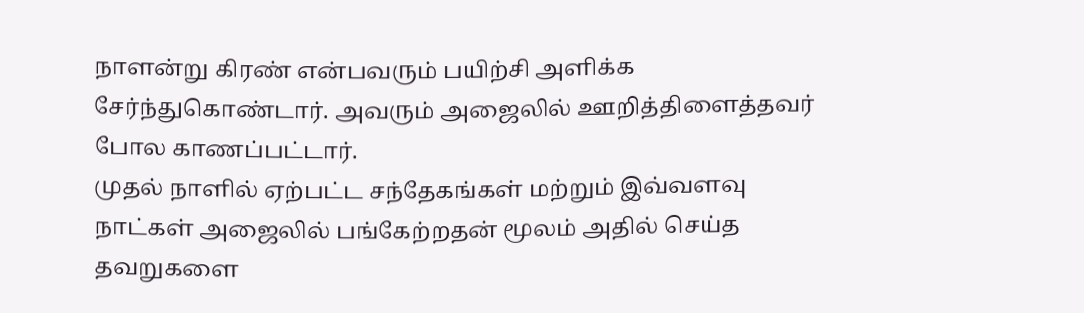நாளன்று கிரண் என்பவரும் பயிற்சி அளிக்க சேர்ந்துகொண்டார். அவரும் அஜைலில் ஊறித்திளைத்தவர் போல காணப்பட்டார்.
முதல் நாளில் ஏற்பட்ட சந்தேகங்கள் மற்றும் இவ்வளவு நாட்கள் அஜைலில் பங்கேற்றதன் மூலம் அதில் செய்த தவறுகளை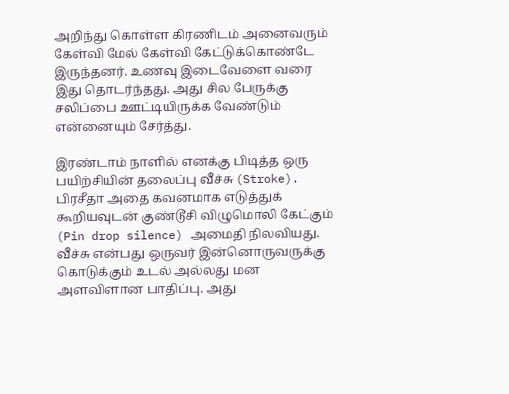அறிந்து கொள்ள கிரணிடம் அனைவரும் கேள்வி மேல் கேள்வி கேட்டுக்கொண்டே இருந்தனர். உணவு இடைவேளை வரை இது தொடர்ந்தது. அது சில பேருக்கு சலிப்பை ஊட்டியிருக்க வேண்டும் என்னையும் சேர்த்து.

இரண்டாம் நாளில் எனக்கு பிடித்த ஒரு பயிற்சியின் தலைப்பு வீச்சு (Stroke). பிரசீதா அதை கவனமாக எடுத்துக் கூறியவுடன் குண்டூசி விழுமொலி கேட்கும் (Pin drop silence) அமைதி நிலவியது. வீச்சு என்பது ஒருவர் இன்னொருவருக்கு கொடுக்கும் உடல் அல்லது மன அளவிளான பாதிப்பு. அது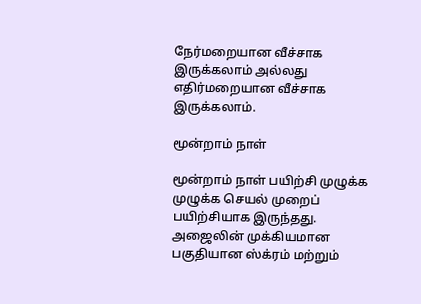நேர்மறையான வீச்சாக இருக்கலாம் அல்லது எதிர்மறையான வீச்சாக இருக்கலாம்.

மூன்றாம் நாள்

மூன்றாம் நாள் பயிற்சி முழுக்க முழுக்க செயல் முறைப் பயிற்சியாக இருந்தது. அஜைலின் முக்கியமான பகுதியான ஸ்க்ரம் மற்றும்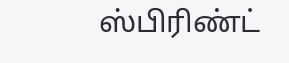ஸ்பிரிண்ட்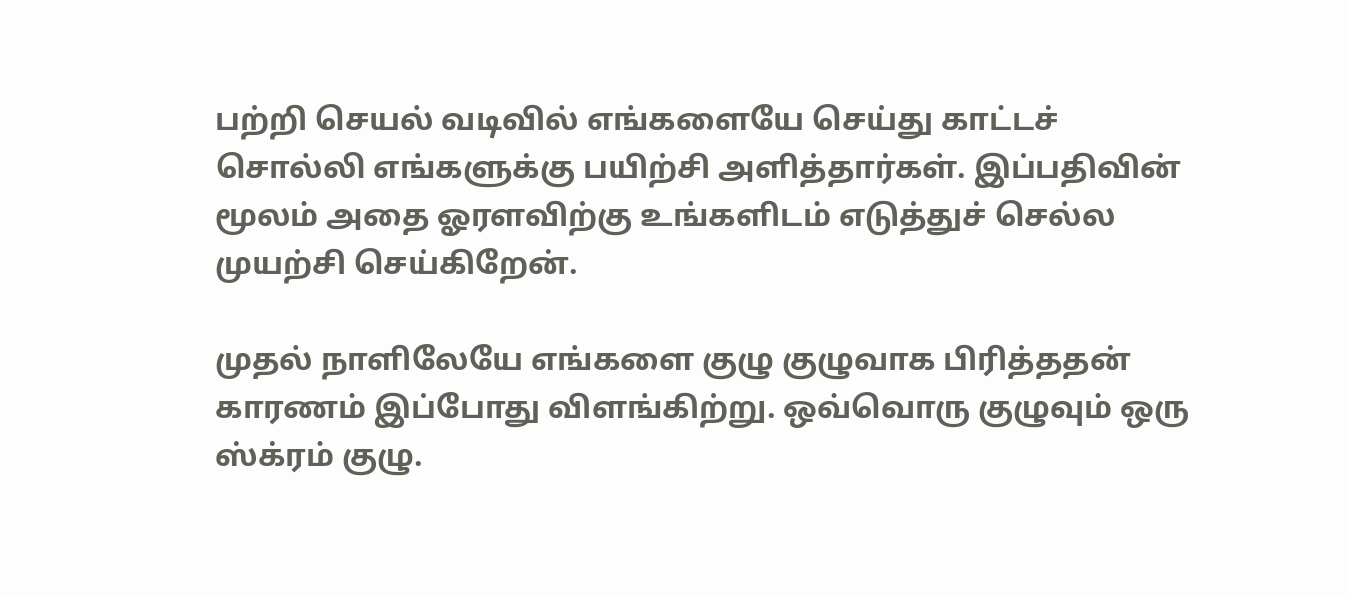பற்றி செயல் வடிவில் எங்களையே செய்து காட்டச் சொல்லி எங்களுக்கு பயிற்சி அளித்தார்கள். இப்பதிவின் மூலம் அதை ஓரளவிற்கு உங்களிடம் எடுத்துச் செல்ல முயற்சி செய்கிறேன்.

முதல் நாளிலேயே எங்களை குழு குழுவாக பிரித்ததன் காரணம் இப்போது விளங்கிற்று. ஒவ்வொரு குழுவும் ஒரு ஸ்க்ரம் குழு.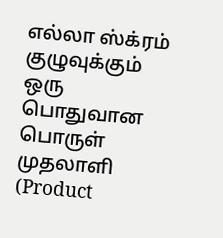எல்லா ஸ்க்ரம் குழுவுக்கும் ஒரு பொதுவான பொருள் முதலாளி (Product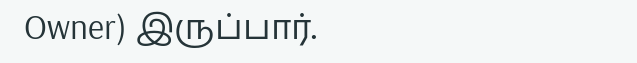Owner) இருப்பார்.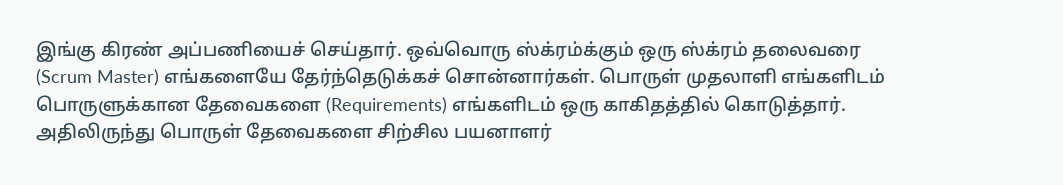இங்கு கிரண் அப்பணியைச் செய்தார். ஒவ்வொரு ஸ்க்ரம்க்கும் ஒரு ஸ்க்ரம் தலைவரை (Scrum Master) எங்களையே தேர்ந்தெடுக்கச் சொன்னார்கள். பொருள் முதலாளி எங்களிடம் பொருளுக்கான தேவைகளை (Requirements) எங்களிடம் ஒரு காகிதத்தில் கொடுத்தார். அதிலிருந்து பொருள் தேவைகளை சிற்சில பயனாளர்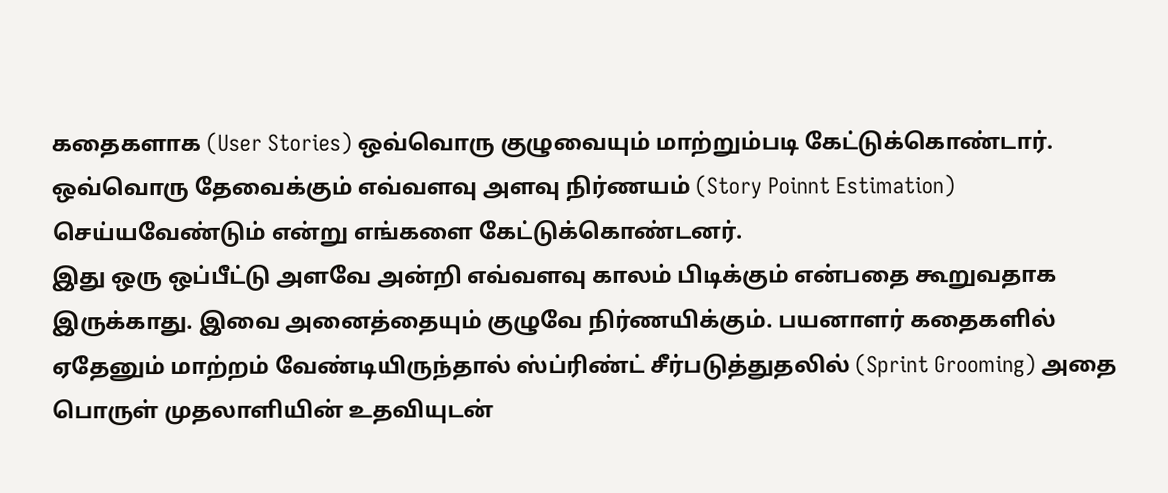கதைகளாக (User Stories) ஒவ்வொரு குழுவையும் மாற்றும்படி கேட்டுக்கொண்டார். ஒவ்வொரு தேவைக்கும் எவ்வளவு அளவு நிர்ணயம் (Story Poinnt Estimation) செய்யவேண்டும் என்று எங்களை கேட்டுக்கொண்டனர்.
இது ஒரு ஒப்பீட்டு அளவே அன்றி எவ்வளவு காலம் பிடிக்கும் என்பதை கூறுவதாக இருக்காது. இவை அனைத்தையும் குழுவே நிர்ணயிக்கும். பயனாளர் கதைகளில் ஏதேனும் மாற்றம் வேண்டியிருந்தால் ஸ்ப்ரிண்ட் சீர்படுத்துதலில் (Sprint Grooming) அதை பொருள் முதலாளியின் உதவியுடன்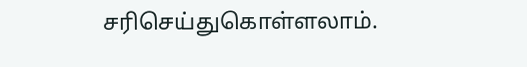சரிசெய்துகொள்ளலாம்.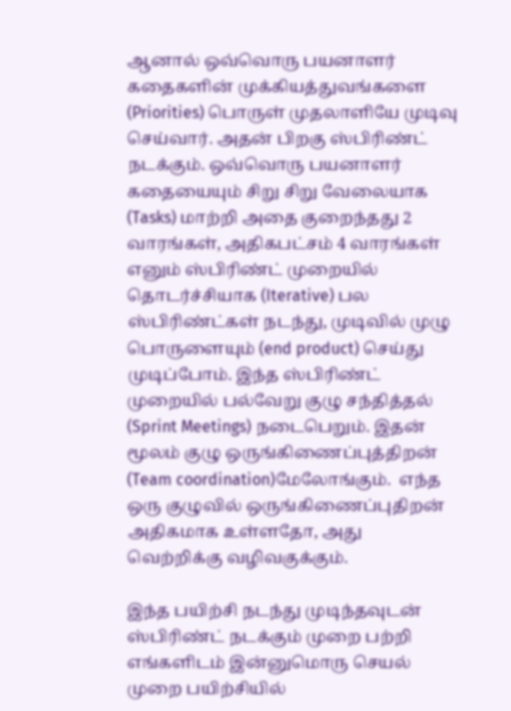ஆனால் ஒவ்வொரு பயனாளர் கதைகளின் முக்கியத்துவங்களை (Priorities) பொருள் முதலாளியே முடிவு செய்வார். அதன் பிறகு ஸ்பிரிண்ட் நடக்கும். ஒவ்வொரு பயனாளர் கதையையும் சிறு சிறு வேலையாக (Tasks) மாற்றி அதை குறைந்தது 2 வாரங்கள், அதிகபட்சம் 4 வாரங்கள் எனும் ஸ்பிரிண்ட் முறையில் தொடர்ச்சியாக (Iterative) பல ஸ்பிரிண்ட்கள் நடந்து, முடிவில் முழு பொருளையும் (end product) செய்து முடிப்போம். இந்த ஸ்பிரிண்ட் முறையில் பல்வேறு குழு சந்தித்தல் (Sprint Meetings) நடைபெறும். இதன் மூலம் குழு ஒருங்கிணைப்புத்திறன் (Team coordination)மேலோங்கும்.  எந்த ஒரு குழுவில் ஒருங்கிணைப்புதிறன் அதிகமாக உள்ளதோ, அது வெற்றிக்கு வழிவகுக்கும்.

இந்த பயிற்சி நடந்து முடிந்தவுடன் ஸ்பிரிண்ட் நடக்கும் முறை பற்றி எங்களிடம் இன்னுமொரு செயல் முறை பயிற்சியில்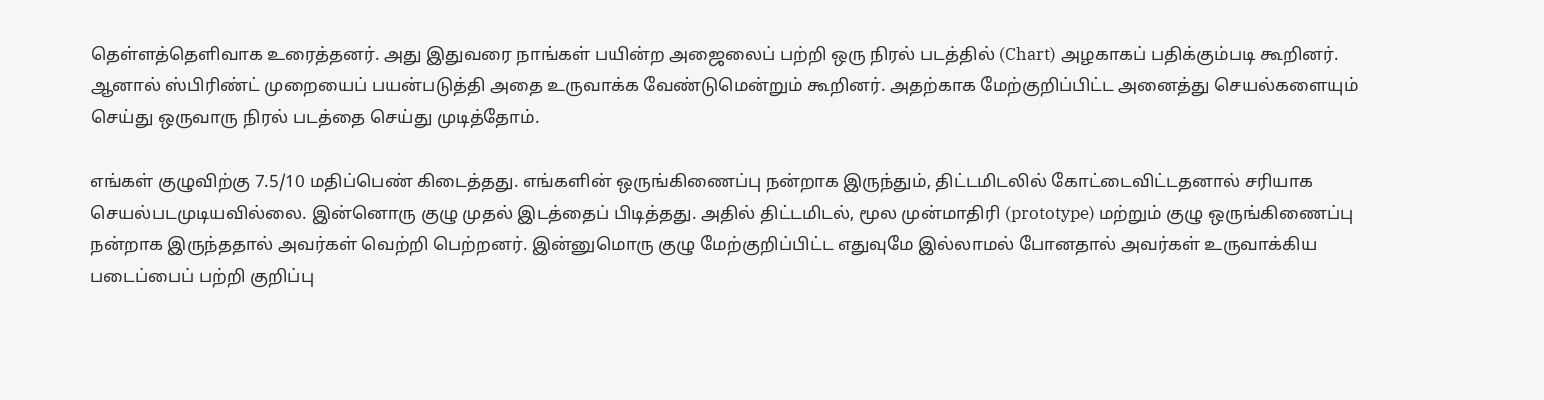தெள்ளத்தெளிவாக உரைத்தனர். அது இதுவரை நாங்கள் பயின்ற அஜைலைப் பற்றி ஒரு நிரல் படத்தில் (Chart) அழகாகப் பதிக்கும்படி கூறினர். ஆனால் ஸ்பிரிண்ட் முறையைப் பயன்படுத்தி அதை உருவாக்க வேண்டுமென்றும் கூறினர். அதற்காக மேற்குறிப்பிட்ட அனைத்து செயல்களையும் செய்து ஒருவாரு நிரல் படத்தை செய்து முடித்தோம்.

எங்கள் குழுவிற்கு 7.5/10 மதிப்பெண் கிடைத்தது. எங்களின் ஒருங்கிணைப்பு நன்றாக இருந்தும், திட்டமிடலில் கோட்டைவிட்டதனால் சரியாக செயல்படமுடியவில்லை. இன்னொரு குழு முதல் இடத்தைப் பிடித்தது. அதில் திட்டமிடல், மூல முன்மாதிரி (prototype) மற்றும் குழு ஒருங்கிணைப்பு நன்றாக இருந்ததால் அவர்கள் வெற்றி பெற்றனர். இன்னுமொரு குழு மேற்குறிப்பிட்ட எதுவுமே இல்லாமல் போனதால் அவர்கள் உருவாக்கிய படைப்பைப் பற்றி குறிப்பு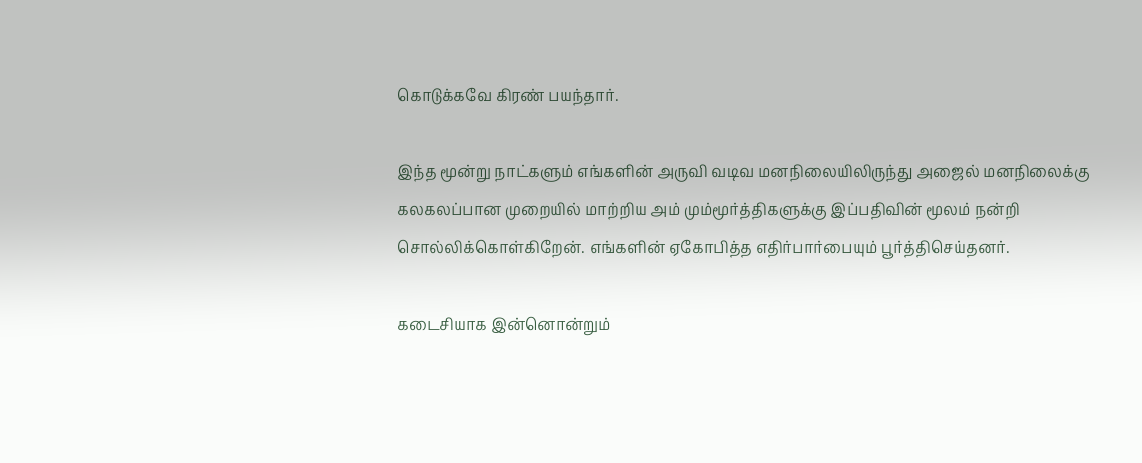கொடுக்கவே கிரண் பயந்தார்.

இந்த மூன்று நாட்களும் எங்களின் அருவி வடிவ மனநிலையிலிருந்து அஜைல் மனநிலைக்கு கலகலப்பான முறையில் மாற்றிய அம் மும்மூர்த்திகளுக்கு இப்பதிவின் மூலம் நன்றி சொல்லிக்கொள்கிறேன். எங்களின் ஏகோபித்த எதிர்பார்பையும் பூர்த்திசெய்தனர்.

கடைசியாக இன்னொன்றும்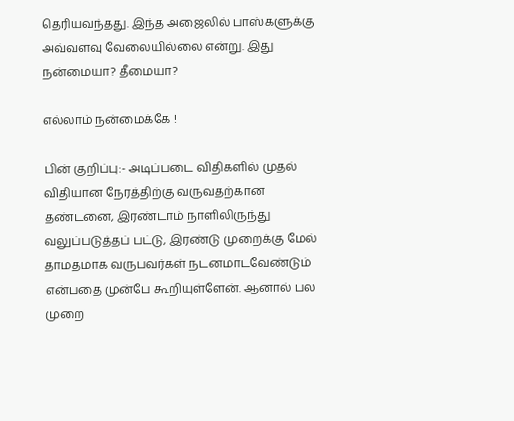தெரியவந்தது. இந்த அஜைலில் பாஸ்களுக்கு அவ்வளவு வேலையில்லை என்று. இது நன்மையா? தீமையா?

எல்லாம் நன்மைக்கே !

பின் குறிப்பு:- அடிப்படை விதிகளில் முதல் விதியான நேரத்திற்கு வருவதற்கான தண்டனை, இரண்டாம் நாளிலிருந்து வலுப்படுத்தப் பட்டு, இரண்டு முறைக்கு மேல் தாமதமாக வருபவர்கள் நடனமாடவேண்டும் என்பதை முன்பே கூறியுள்ளேன். ஆனால் பல முறை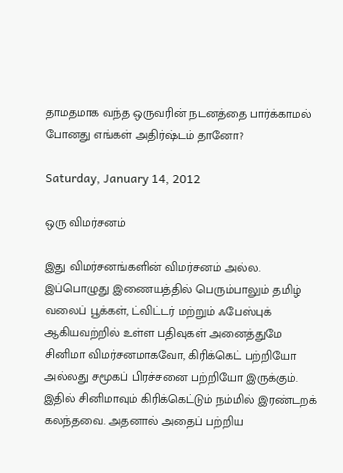தாமதமாக வந்த ஒருவரின் நடனத்தை பார்க்காமல் போனது எங்கள் அதிர்ஷ்டம் தானோ?

Saturday, January 14, 2012

ஒரு விமர்சனம்

இது விமர்சனங்களின் விமர்சனம் அல்ல. இப்பொழுது இணையத்தில் பெரும்பாலும் தமிழ் வலைப் பூக்கள், ட்விட்டர் மற்றும் ஃபேஸ்புக் ஆகியவற்றில் உள்ள பதிவுகள் அனைத்துமே சினிமா விமர்சனமாகவோ, கிரிக்கெட் பற்றியோ அல்லது சமூகப் பிரச்சனை பற்றியோ இருக்கும். இதில் சினிமாவும் கிரிக்கெட்டும் நம்மில் இரண்டறக் கலந்தவை. அதனால் அதைப் பற்றிய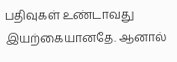பதிவுகள் உண்டாவது இயற்கையானதே. ஆனால்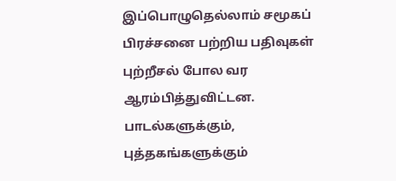இப்பொழுதெல்லாம் சமூகப் பிரச்சனை பற்றிய பதிவுகள் புற்றீசல் போல வர ஆரம்பித்துவிட்டன. பாடல்களுக்கும், புத்தகங்களுக்கும்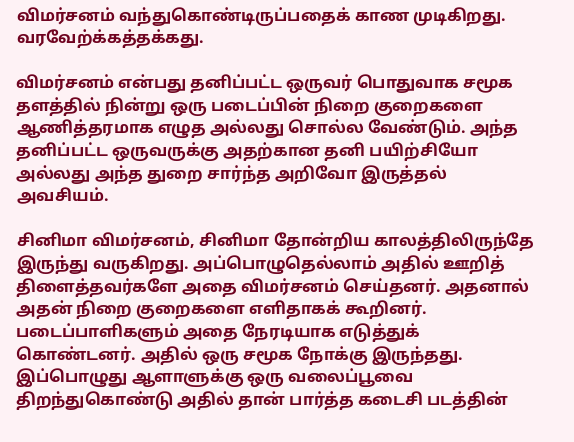விமர்சனம் வந்துகொண்டிருப்பதைக் காண முடிகிறது. வரவேற்க்கத்தக்கது.

விமர்சனம் என்பது தனிப்பட்ட ஒருவர் பொதுவாக சமூக தளத்தில் நின்று ஒரு படைப்பின் நிறை குறைகளை ஆணித்தரமாக எழுத அல்லது சொல்ல வேண்டும். அந்த தனிப்பட்ட ஒருவருக்கு அதற்கான தனி பயிற்சியோ அல்லது அந்த துறை சார்ந்த அறிவோ இருத்தல் அவசியம்.

சினிமா விமர்சனம், சினிமா தோன்றிய காலத்திலிருந்தே இருந்து வருகிறது. அப்பொழுதெல்லாம் அதில் ஊறித் திளைத்தவர்களே அதை விமர்சனம் செய்தனர். அதனால் அதன் நிறை குறைகளை எளிதாகக் கூறினர். படைப்பாளிகளும் அதை நேரடியாக எடுத்துக் கொண்டனர். அதில் ஒரு சமூக நோக்கு இருந்தது. இப்பொழுது ஆளாளுக்கு ஒரு வலைப்பூவை திறந்துகொண்டு அதில் தான் பார்த்த கடைசி படத்தின்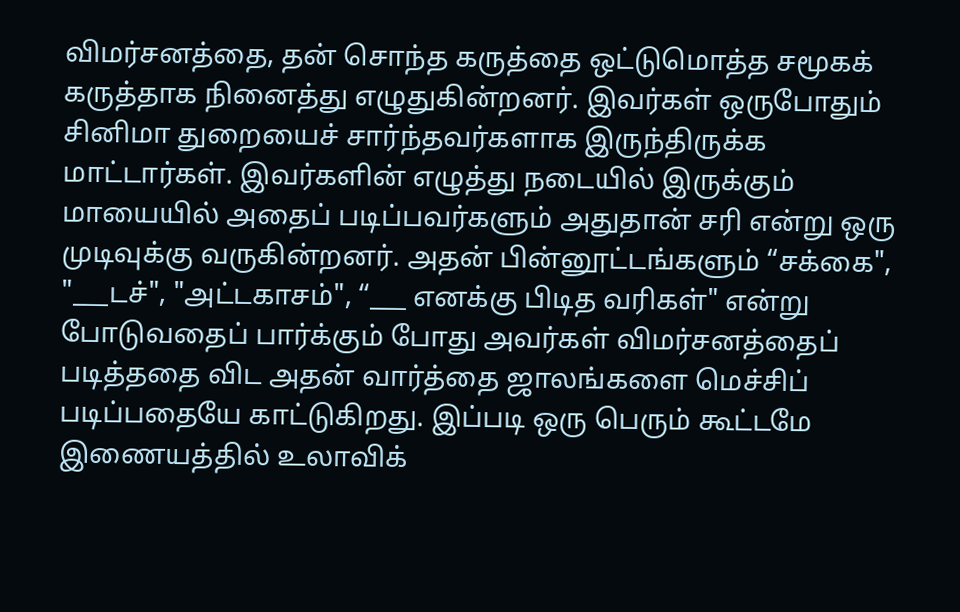விமர்சனத்தை, தன் சொந்த கருத்தை ஒட்டுமொத்த சமூகக் கருத்தாக நினைத்து எழுதுகின்றனர். இவர்கள் ஒருபோதும் சினிமா துறையைச் சார்ந்தவர்களாக இருந்திருக்க மாட்டார்கள். இவர்களின் எழுத்து நடையில் இருக்கும் மாயையில் அதைப் படிப்பவர்களும் அதுதான் சரி என்று ஒரு முடிவுக்கு வருகின்றனர். அதன் பின்னூட்டங்களும் “சக்கை", "___டச்", "அட்டகாசம்", “___ எனக்கு பிடித வரிகள்" என்று போடுவதைப் பார்க்கும் போது அவர்கள் விமர்சனத்தைப் படித்ததை விட அதன் வார்த்தை ஜாலங்களை மெச்சிப் படிப்பதையே காட்டுகிறது. இப்படி ஒரு பெரும் கூட்டமே இணையத்தில் உலாவிக்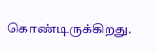கொண்டிருக்கிறது.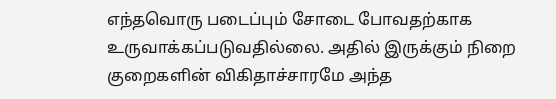எந்தவொரு படைப்பும் சோடை போவதற்காக உருவாக்கப்படுவதில்லை. அதில் இருக்கும் நிறை குறைகளின் விகிதாச்சாரமே அந்த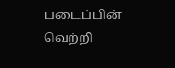படைப்பின் வெற்றி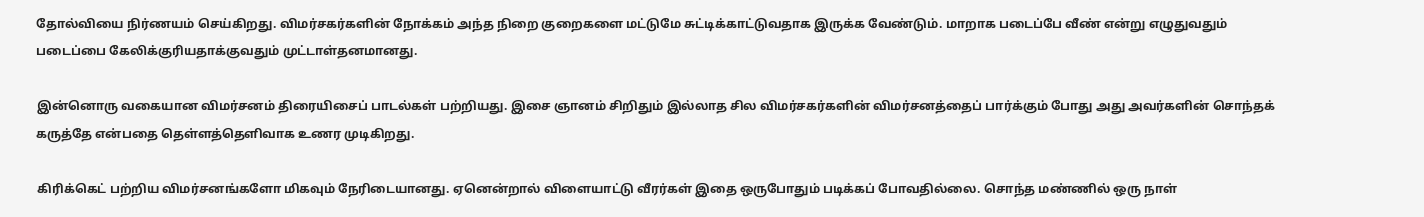தோல்வியை நிர்ணயம் செய்கிறது. விமர்சகர்களின் நோக்கம் அந்த நிறை குறைகளை மட்டுமே சுட்டிக்காட்டுவதாக இருக்க வேண்டும். மாறாக படைப்பே வீண் என்று எழுதுவதும் படைப்பை கேலிக்குரியதாக்குவதும் முட்டாள்தனமானது.

இன்னொரு வகையான விமர்சனம் திரையிசைப் பாடல்கள் பற்றியது. இசை ஞானம் சிறிதும் இல்லாத சில விமர்சகர்களின் விமர்சனத்தைப் பார்க்கும் போது அது அவர்களின் சொந்தக் கருத்தே என்பதை தெள்ளத்தெளிவாக உணர முடிகிறது.

கிரிக்கெட் பற்றிய விமர்சனங்களோ மிகவும் நேரிடையானது. ஏனென்றால் விளையாட்டு வீரர்கள் இதை ஒருபோதும் படிக்கப் போவதில்லை. சொந்த மண்ணில் ஒரு நாள்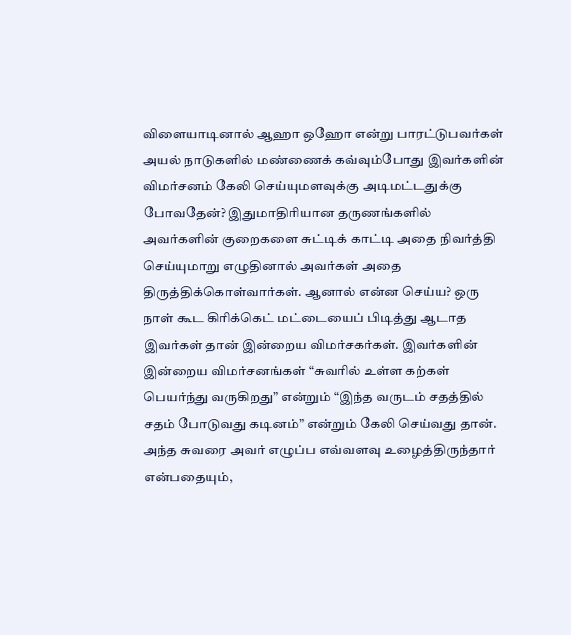விளையாடினால் ஆஹா ஒஹோ என்று பாரட்டுபவர்கள் அயல் நாடுகளில் மண்ணைக் கவ்வும்போது இவர்களின் விமர்சனம் கேலி செய்யுமளவுக்கு அடிமட்டதுக்கு போவதேன்? இதுமாதிரியான தருணங்களில் அவர்களின் குறைகளை சுட்டிக் காட்டி அதை நிவர்த்தி செய்யுமாறு எழுதினால் அவர்கள் அதை திருத்திக்கொள்வார்கள். ஆனால் என்ன செய்ய? ஒரு நாள் கூட கிரிக்கெட் மட்டையைப் பிடித்து ஆடாத இவர்கள் தான் இன்றைய விமர்சகர்கள். இவர்களின் இன்றைய விமர்சனங்கள் “சுவரில் உள்ள கற்கள் பெயர்ந்து வருகிறது” என்றும் “இந்த வருடம் சதத்தில் சதம் போடுவது கடினம்” என்றும் கேலி செய்வது தான். அந்த சுவரை அவர் எழுப்ப எவ்வளவு உழைத்திருந்தார் என்பதையும்,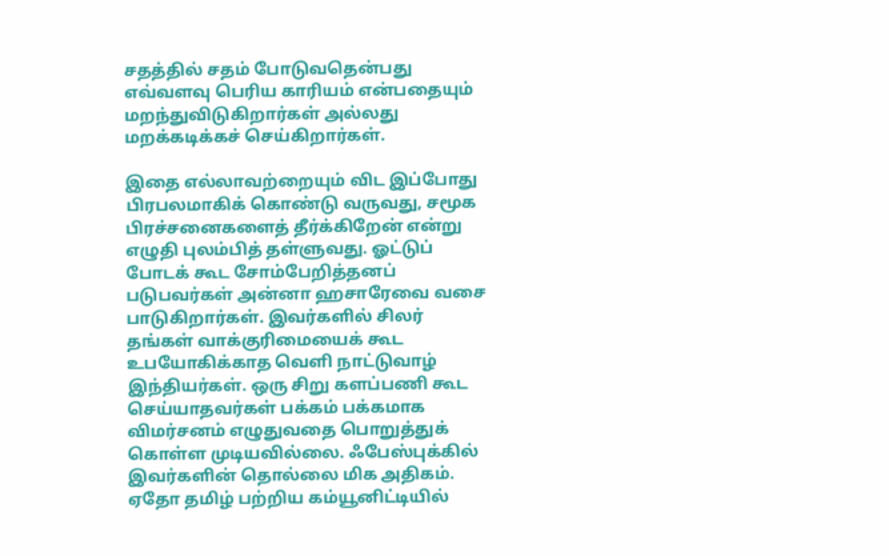சதத்தில் சதம் போடுவதென்பது எவ்வளவு பெரிய காரியம் என்பதையும் மறந்துவிடுகிறார்கள் அல்லது மறக்கடிக்கச் செய்கிறார்கள்.

இதை எல்லாவற்றையும் விட இப்போது பிரபலமாகிக் கொண்டு வருவது, சமூக பிரச்சனைகளைத் தீர்க்கிறேன் என்று எழுதி புலம்பித் தள்ளுவது. ஓட்டுப் போடக் கூட சோம்பேறித்தனப் படுபவர்கள் அன்னா ஹசாரேவை வசை பாடுகிறார்கள். இவர்களில் சிலர் தங்கள் வாக்குரிமையைக் கூட உபயோகிக்காத வெளி நாட்டுவாழ் இந்தியர்கள். ஒரு சிறு களப்பணி கூட செய்யாதவர்கள் பக்கம் பக்கமாக விமர்சனம் எழுதுவதை பொறுத்துக் கொள்ள முடியவில்லை. ஃபேஸ்புக்கில் இவர்களின் தொல்லை மிக அதிகம். ஏதோ தமிழ் பற்றிய கம்யூனிட்டியில்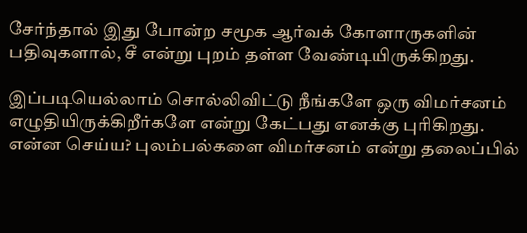சேர்ந்தால் இது போன்ற சமூக ஆர்வக் கோளாருகளின் பதிவுகளால், சீ என்று புறம் தள்ள வேண்டியிருக்கிறது.

இப்படியெல்லாம் சொல்லிவிட்டு நீங்களே ஒரு விமர்சனம் எழுதியிருக்கிறீர்களே என்று கேட்பது எனக்கு புரிகிறது. என்ன செய்ய? புலம்பல்களை விமர்சனம் என்று தலைப்பில்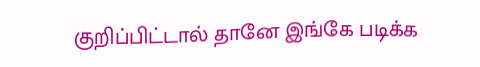குறிப்பிட்டால் தானே இங்கே படிக்க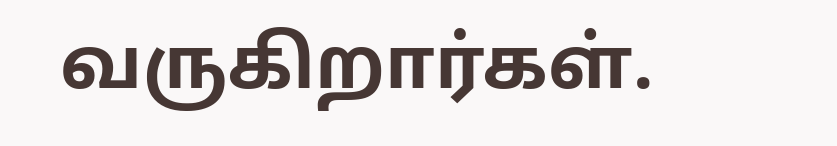வருகிறார்கள்.